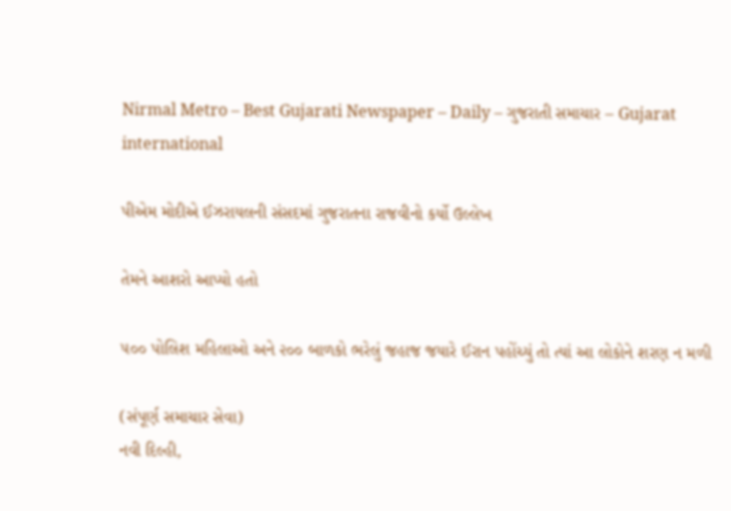Nirmal Metro – Best Gujarati Newspaper – Daily – ગુજરાતી સમાચાર – Gujarat
international

પીએમ મોદીએ ઈઝરાયલની સંસદમાં ગુજરાતના રાજવીનો કર્યો ઉલ્લેખ

તેમને આશરો આપ્યો હતો

૫૦૦ પોલિશ મહિલાઓ અને ૨૦૦ બાળકો ભરેલું જહાજ જયારે ઈરાન પહોંચ્યું તો ત્યાં આ લોકોને શરણ ન મળી

(સંપૂર્ણ સમાચાર સેવા)
નવી દિલ્હી,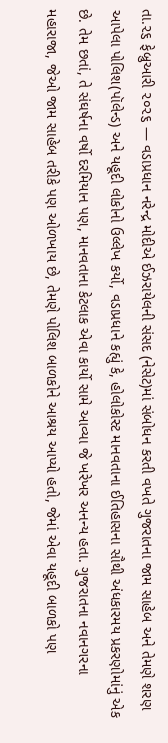તા.૨૬ ફેબ્રુઆરી ૨૦૨૬ — વડાપ્રધાન નરેન્દ્ર મોદીએ ઈઝરાયેલની સંસદ (નેસેટ)માં સંબોધન કરતી વખતે ગુજરાતના જામ સાહેબ અને તેમણે શરણ આપેલા પોલિશ(પૉલેન્ડ) અને યહૂદી લોકોનો ઉલ્લેખ કર્યો, વડાપ્રધાને કહ્યું કે, હોલોકોસ્ટ માનવતાના ઈતિહાસના સૌથી અંધકારમય પ્રકરણોમાંનું એક છે. તેમ છતાં, તે સંઘર્ષના વર્ષો દરમિયાન પણ, માનવતાના કેટલાક એવા કાર્યો સામે આવ્યા જે ખરેખર અનન્ય હતા. ગુજરાતના નવાનગરના મહારાજા, જેઓ જામ સાહેબ તરીકે પણ ઓળખાય છે, તેમણે પોલિશ બાળકોને આશ્રય આપ્યો હતો, જેમાં એવા યહૂદી બાળકો પણ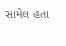સામેલ હતા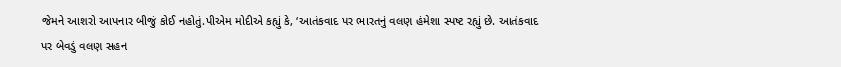જેમને આશરો આપનાર બીજું કોઈ નહોતું.પીએમ મોદીએ કહ્યું કે, ‘આતંકવાદ પર ભારતનું વલણ હંમેશા સ્પષ્ટ રહ્યું છે. આતંકવાદ પર બેવડું વલણ સહન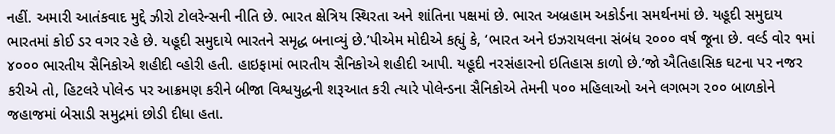નહીં. અમારી આતંકવાદ મુદ્દે ઝીરો ટોલરેન્સની નીતિ છે. ભારત ક્ષેત્રિય સ્થિરતા અને શાંતિના પક્ષમાં છે. ભારત અબ્રહામ અકોર્ડના સમર્થનમાં છે. યહૂદી સમુદાય ભારતમાં કોઈ ડર વગર રહે છે. યહૂદી સમુદાયે ભારતને સમૃદ્ધ બનાવ્યું છે.’પીએમ મોદીએ કહ્યું કે, ‘ભારત અને ઇઝરાયલના સંબંધ ૨૦૦૦ વર્ષ જૂના છે. વર્લ્ડ વોર ૧માં ૪૦૦૦ ભારતીય સૈનિકોએ શહીદી વ્હોરી હતી. હાઇફામાં ભારતીય સૈનિકોએ શહીદી આપી. યહૂદી નરસંહારનો ઇતિહાસ કાળો છે.’જો ઐતિહાસિક ઘટના પર નજર કરીએ તો, હિટલરે પોલેન્ડ પર આક્રમણ કરીને બીજા વિશ્વયુદ્ધની શરૂઆત કરી ત્યારે પોલેન્ડના સૈનિકોએ તેમની ૫૦૦ મહિલાઓ અને લગભગ ૨૦૦ બાળકોને જહાજમાં બેસાડી સમુદ્રમાં છોડી દીધા હતા.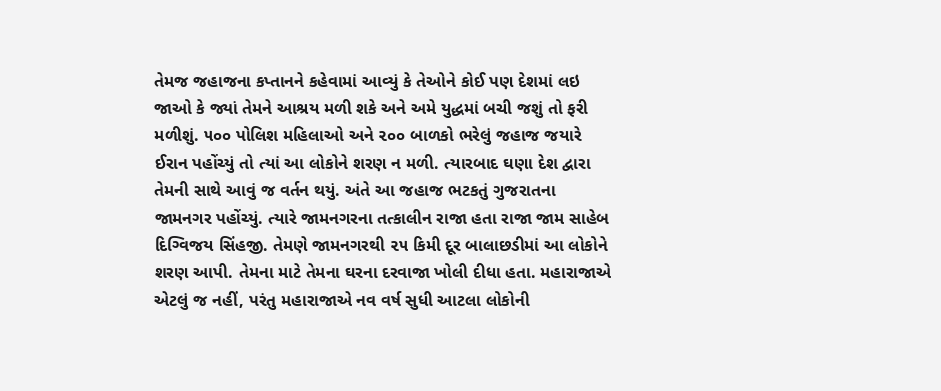તેમજ જહાજના કપ્તાનને કહેવામાં આવ્યું કે તેઓને કોઈ પણ દેશમાં લઇ જાઓ કે જ્યાં તેમને આશ્રય મળી શકે અને અમે યુદ્ધમાં બચી જશું તો ફરી મળીશું. ૫૦૦ પોલિશ મહિલાઓ અને ૨૦૦ બાળકો ભરેલું જહાજ જયારે ઈરાન પહોંચ્યું તો ત્યાં આ લોકોને શરણ ન મળી. ત્યારબાદ ઘણા દેશ દ્વારા તેમની સાથે આવું જ વર્તન થયું. અંતે આ જહાજ ભટકતું ગુજરાતના જામનગર પહોંચ્યું. ત્યારે જામનગરના તત્કાલીન રાજા હતા રાજા જામ સાહેબ દિગ્વિજય સિંહજી. તેમણે જામનગરથી ૨૫ કિમી દૂર બાલાછડીમાં આ લોકોને શરણ આપી. તેમના માટે તેમના ઘરના દરવાજા ખોલી દીધા હતા. મહારાજાએ એટલું જ નહીં, પરંતુ મહારાજાએ નવ વર્ષ સુધી આટલા લોકોની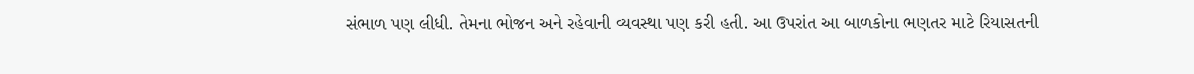સંભાળ પણ લીધી. તેમના ભોજન અને રહેવાની વ્યવસ્થા પણ કરી હતી. આ ઉપરાંત આ બાળકોના ભણતર માટે રિયાસતની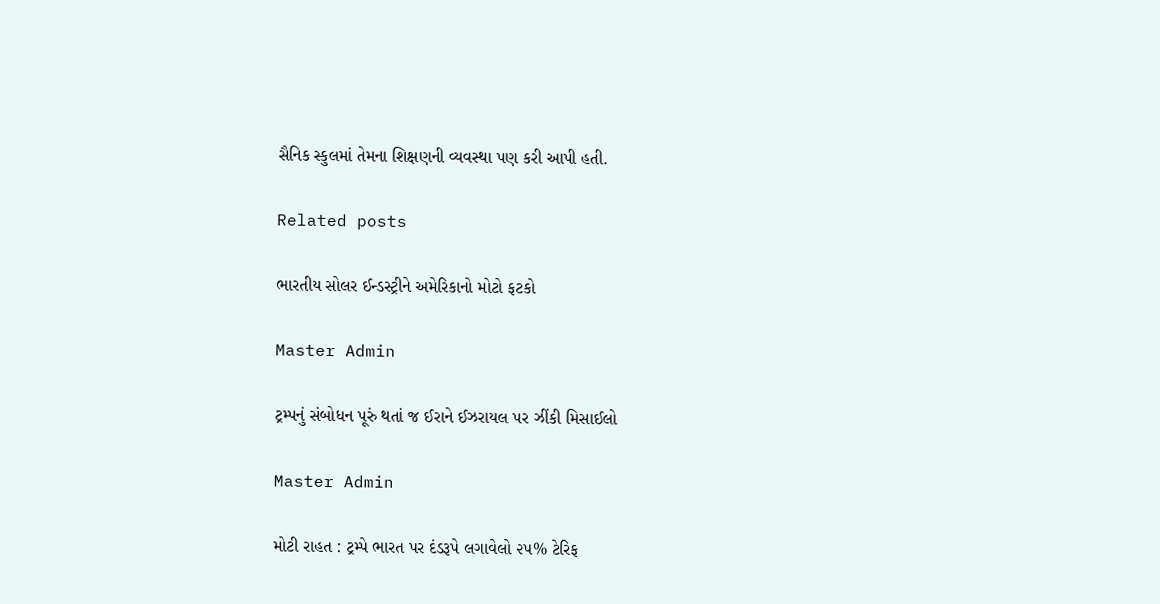સૈનિક સ્કુલમાં તેમના શિક્ષણની વ્યવસ્થા પણ કરી આપી હતી.

Related posts

ભારતીય સોલર ઈન્ડસ્ટ્રીને અમેરિકાનો મોટો ફટકો

Master Admin

ટ્રમ્પનું સંબોધન પૂરું થતાં જ ઈરાને ઈઝરાયલ પર ઝીંકી મિસાઈલો

Master Admin

મોટી રાહત : ટ્રમ્પે ભારત પર દંડરૂપે લગાવેલો ૨૫% ટેરિફ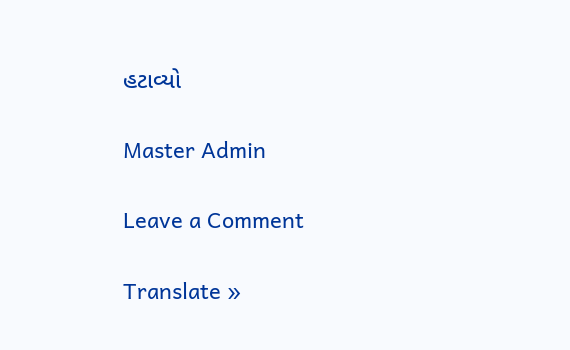હટાવ્યો

Master Admin

Leave a Comment

Translate »